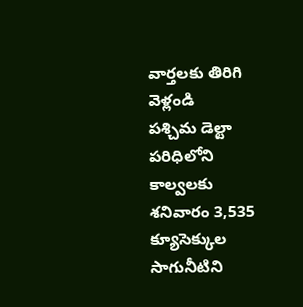వార్తలకు తిరిగి వెళ్లండి
పశ్చిమ డెల్టా పరిధిలోని కాల్వలకు శనివారం 3,535 క్యూసెక్కుల సాగునీటిని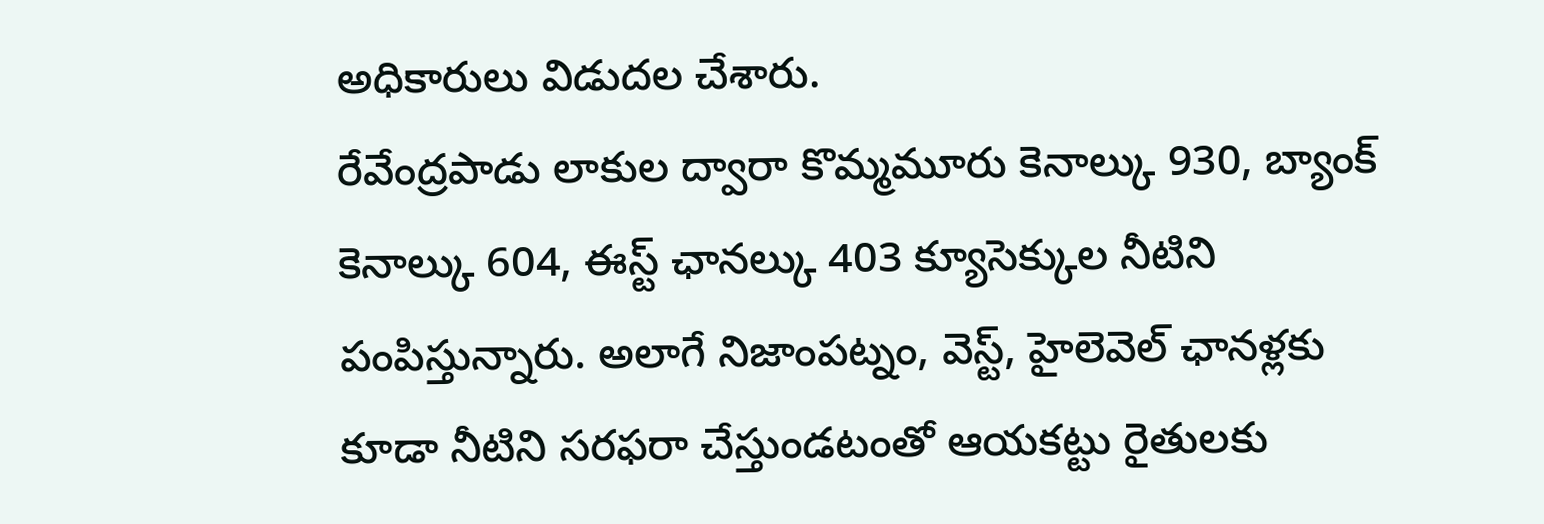అధికారులు విడుదల చేశారు.
రేవేంద్రపాడు లాకుల ద్వారా కొమ్మమూరు కెనాల్కు 930, బ్యాంక్ కెనాల్కు 604, ఈస్ట్ ఛానల్కు 403 క్యూసెక్కుల నీటిని పంపిస్తున్నారు. అలాగే నిజాంపట్నం, వెస్ట్, హైలెవెల్ ఛానళ్లకు కూడా నీటిని సరఫరా చేస్తుండటంతో ఆయకట్టు రైతులకు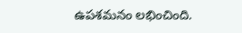ఉపశమనం లభించింది.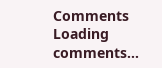Comments
Loading comments...